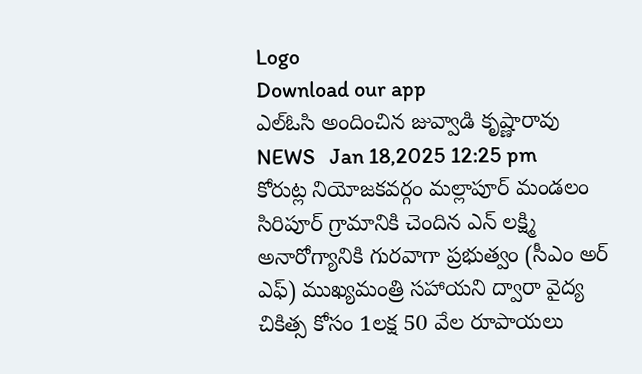Logo
Download our app
ఎల్ఓసి అందించిన జువ్వాడి కృష్ణారావు
NEWS   Jan 18,2025 12:25 pm
కోరుట్ల నియోజకవర్గం మల్లాపూర్ మండలం సిరిపూర్ గ్రామానికి చెందిన ఎన్ లక్ష్మి అనారోగ్యానికి గురవాగా ప్రభుత్వం (సీఎం అర్ ఎఫ్) ముఖ్యమంత్రి సహాయని ద్వారా వైద్య చికిత్స కోసం 1లక్ష 50 వేల రూపాయలు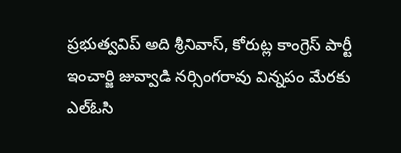ప్రభుత్వవిప్ అది శ్రీనివాస్, కోరుట్ల కాంగ్రెస్ పార్టీ ఇంచార్జి జువ్వాడి నర్సింగరావు విన్నపం మేరకు ఎల్ఓసి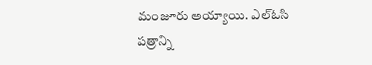మంజూరు అయ్యాయి. ఎల్ఓసి పత్రాన్ని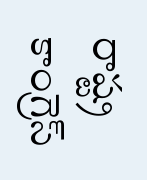రాష్ట్ర కాంగ్రెస్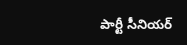పార్టీ సీనియర్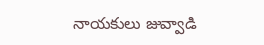నాయకులు జువ్వాడి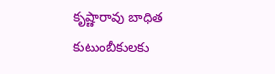కృష్ణారావు బాధిత కుటుంబీకులకు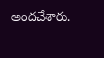అందచేశారు.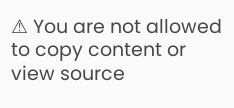⚠ You are not allowed to copy content or view source